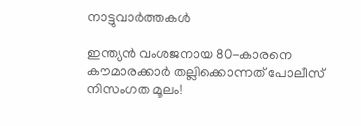നാട്ടുവാര്‍ത്തകള്‍

ഇന്ത്യന്‍ വംശജനായ 80-കാരനെ കൗമാരക്കാര്‍ തല്ലിക്കൊന്നത് പോലീസ് നിസംഗത മൂലം!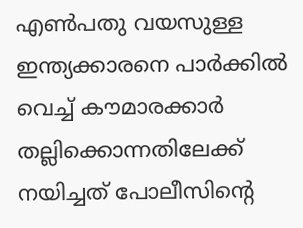എണ്‍പതു വയസുള്ള ഇന്ത്യക്കാരനെ പാര്‍ക്കില്‍ വെച്ച് കൗമാരക്കാര്‍ തല്ലിക്കൊന്നതിലേക്ക് നയിച്ചത് പോലീസിന്റെ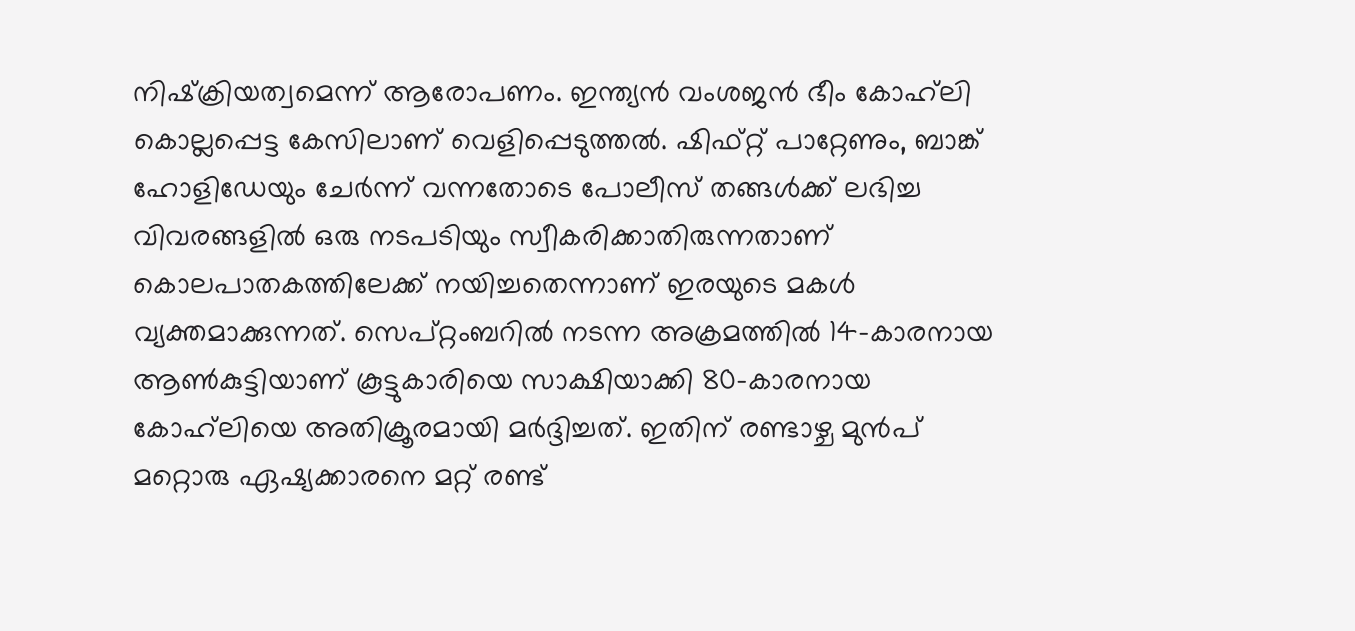നിഷ്‌ക്രിയത്വമെന്ന് ആരോപണം. ഇന്ത്യന്‍ വംശജന്‍ ഭീം കോഹ്‌ലി കൊല്ലപ്പെട്ട കേസിലാണ് വെളിപ്പെടുത്തല്‍. ഷിഫ്റ്റ് പാറ്റേണും, ബാങ്ക് ഹോളിഡേയും ചേര്‍ന്ന് വന്നതോടെ പോലീസ് തങ്ങള്‍ക്ക് ലഭിച്ച വിവരങ്ങളില്‍ ഒരു നടപടിയും സ്വീകരിക്കാതിരുന്നതാണ് കൊലപാതകത്തിലേക്ക് നയിച്ചതെന്നാണ് ഇരയുടെ മകള്‍ വ്യക്തമാക്കുന്നത്. സെപ്റ്റംബറില്‍ നടന്ന അക്രമത്തില്‍ 14-കാരനായ ആണ്‍കുട്ടിയാണ് കൂട്ടുകാരിയെ സാക്ഷിയാക്കി 80-കാരനായ കോഹ്‌ലിയെ അതിക്രൂരമായി മര്‍ദ്ദിച്ചത്. ഇതിന് രണ്ടാഴ്ച മുന്‍പ് മറ്റൊരു ഏഷ്യക്കാരനെ മറ്റ് രണ്ട്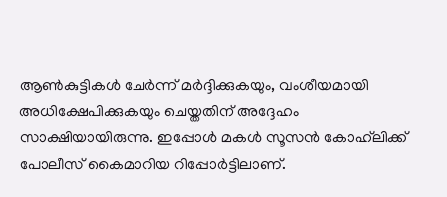ആണ്‍കുട്ടികള്‍ ചേര്‍ന്ന് മര്‍ദ്ദിക്കുകയും, വംശീയമായി അധിക്ഷേപിക്കുകയും ചെയ്തതിന് അദ്ദേഹം സാക്ഷിയായിരുന്നു. ഇപ്പോള്‍ മകള്‍ സൂസന്‍ കോഹ്‌ലിക്ക് പോലീസ് കൈമാറിയ റിപ്പോര്‍ട്ടിലാണ്.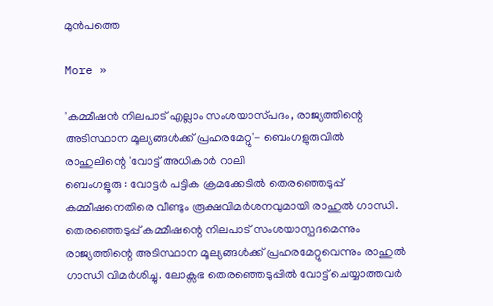മുന്‍പത്തെ

More »

'കമ്മീഷന്‍ നിലപാട് എല്ലാം സംശയാസ്‌പദം, രാജ്യത്തിന്റെ അടിസ്ഥാന മൂല്യങ്ങള്‍ക്ക് പ്രഹരമേറ്റു'- ബെംഗളുരുവില്‍ രാഹുലിന്റെ 'വോട്ട് അധികാര്‍ റാലി
ബെംഗളൂരു : വോട്ടര്‍ പട്ടിക ക്രമക്കേടില്‍ തെരഞ്ഞെടുപ്പ് കമ്മീഷനെതിരെ വീണ്ടും രൂക്ഷവിമര്‍ശനവുമായി രാഹുല്‍ ഗാന്ധി. തെരഞ്ഞെടുപ്പ് കമ്മീഷന്റെ നിലപാട് സംശയാസ്പദമെന്നും രാജ്യത്തിന്റെ അടിസ്ഥാന മൂല്യങ്ങള്‍ക്ക് പ്രഹരമേറ്റുവെന്നും രാഹുല്‍ ഗാന്ധി വിമര്‍ശിച്ചു. ലോക്സഭ തെരഞ്ഞെടുപ്പില്‍ വോട്ട് ചെയ്യാത്തവര്‍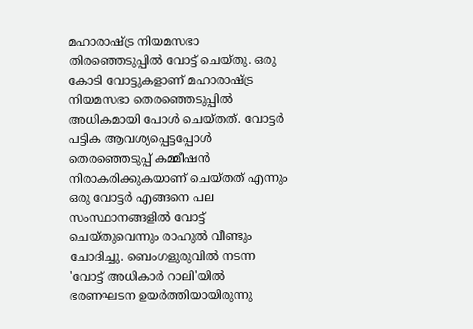മഹാരാഷ്ട്ര നിയമസഭാ തിരഞ്ഞെടുപ്പില്‍ വോട്ട് ചെയ്തു. ഒരു കോടി വോട്ടുകളാണ് മഹാരാഷ്ട്ര നിയമസഭാ തെരഞ്ഞെടുപ്പില്‍ അധികമായി പോള്‍ ചെയ്തത്. വോട്ടര്‍ പട്ടിക ആവശ്യപ്പെട്ടപ്പോള്‍ തെരഞ്ഞെടുപ്പ് കമ്മീഷന്‍ നിരാകരിക്കുകയാണ് ചെയ്തത് എന്നും ഒരു വോട്ടര്‍ എങ്ങനെ പല സംസ്ഥാനങ്ങളില്‍ വോട്ട് ചെയ്തുവെന്നും രാഹുല്‍ വീണ്ടും ചോദിച്ചു. ബെംഗളുരുവില്‍ നടന്ന 'വോട്ട് അധികാര്‍ റാലി'യില്‍ ഭരണഘടന ഉയര്‍ത്തിയായിരുന്നു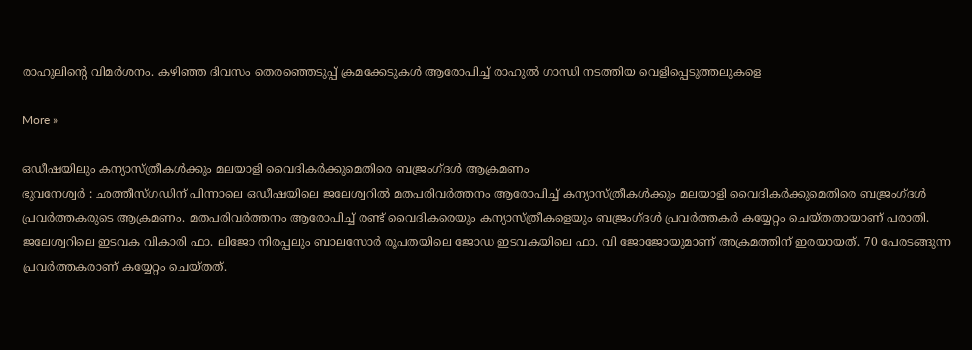രാഹുലിന്റെ വിമര്‍ശനം. കഴിഞ്ഞ ദിവസം തെരഞ്ഞെടുപ്പ് ക്രമക്കേടുകള്‍ ആരോപിച്ച് രാഹുല്‍ ഗാന്ധി നടത്തിയ വെളിപ്പെടുത്തലുകളെ

More »

ഒഡീഷയിലും കന്യാസ്ത്രീകള്‍ക്കും മലയാളി വൈദികര്‍ക്കുമെതിരെ ബജ്രംഗ്ദള്‍ ആക്രമണം
ഭുവനേശ്വര്‍ : ഛത്തീസ്ഗഡിന് പിന്നാലെ ഒഡീഷയിലെ ജലേശ്വറില്‍ മതപരിവര്‍ത്തനം ആരോപിച്ച് കന്യാസ്ത്രീകള്‍ക്കും മലയാളി വൈദികര്‍ക്കുമെതിരെ ബജ്രംഗ്ദള്‍ പ്രവര്‍ത്തകരുടെ ആക്രമണം. മതപരിവര്‍ത്തനം ആരോപിച്ച് രണ്ട് വൈദികരെയും കന്യാസ്ത്രീകളെയും ബജ്രംഗ്ദള്‍ പ്രവര്‍ത്തകര്‍ കയ്യേറ്റം ചെയ്തതായാണ് പരാതി. ജലേശ്വറിലെ ഇടവക വികാരി ഫാ. ലിജോ നിരപ്പലും ബാലസോര്‍ രൂപതയിലെ ജോഡ ഇടവകയിലെ ഫാ. വി ജോജോയുമാണ് അക്രമത്തിന് ഇരയായത്. 70 പേരടങ്ങുന്ന പ്രവര്‍ത്തകരാണ് കയ്യേറ്റം ചെയ്തത്.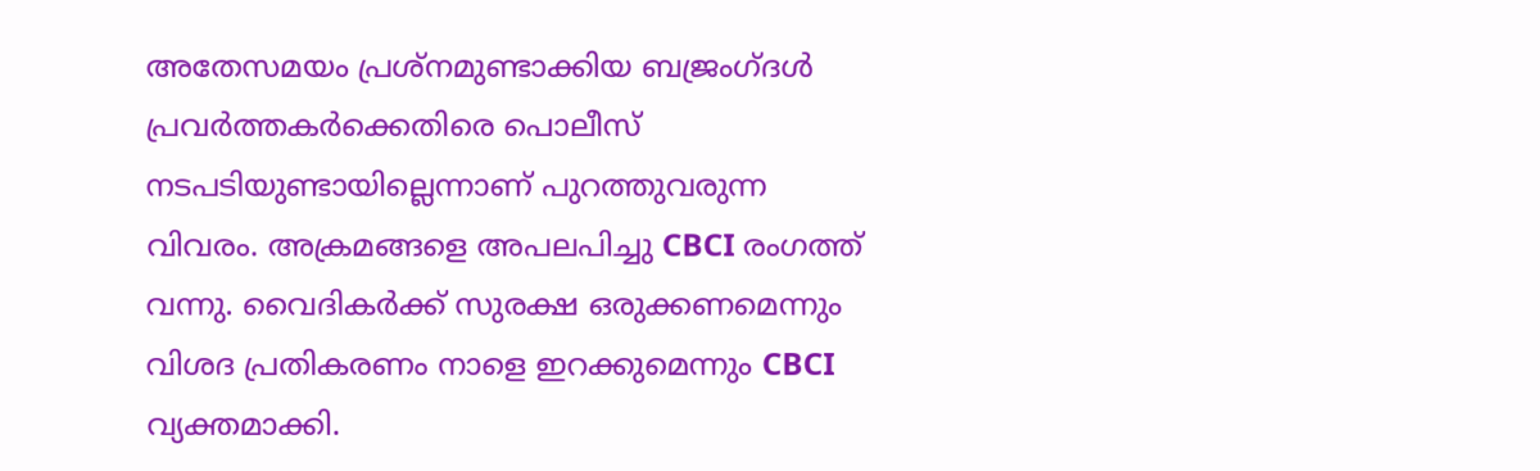അതേസമയം പ്രശ്‌നമുണ്ടാക്കിയ ബജ്രംഗ്ദള്‍ പ്രവര്‍ത്തകര്‍ക്കെതിരെ പൊലീസ് നടപടിയുണ്ടായില്ലെന്നാണ് പുറത്തുവരുന്ന വിവരം. അക്രമങ്ങളെ അപലപിച്ചു CBCI രംഗത്ത് വന്നു. വൈദികര്‍ക്ക് സുരക്ഷ ഒരുക്കണമെന്നും വിശദ പ്രതികരണം നാളെ ഇറക്കുമെന്നും CBCI വ്യക്തമാക്കി.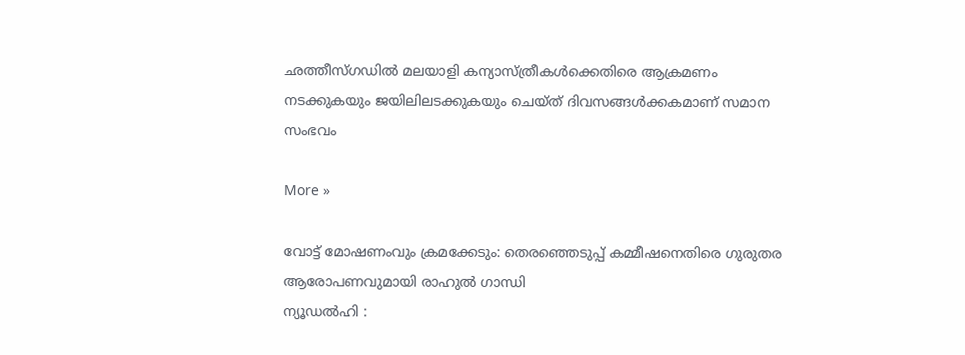ഛത്തീസ്ഗഡില്‍ മലയാളി കന്യാസ്ത്രീകള്‍ക്കെതിരെ ആക്രമണം നടക്കുകയും ജയിലിലടക്കുകയും ചെയ്ത് ദിവസങ്ങള്‍ക്കകമാണ് സമാന സംഭവം

More »

വോട്ട് മോഷണംവും ക്രമക്കേടും: തെരഞ്ഞെടുപ്പ് കമ്മീഷനെതിരെ ഗുരുതര ആരോപണവുമായി രാഹുല്‍ ഗാന്ധി
ന്യൂഡല്‍ഹി :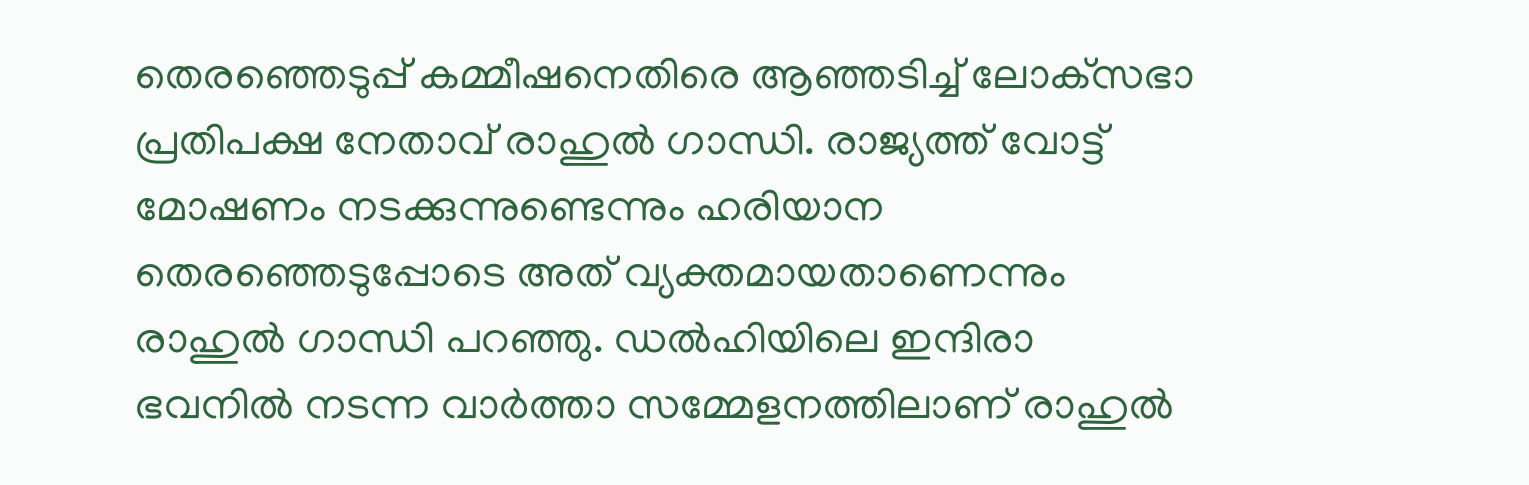തെരഞ്ഞെടുപ്പ് കമ്മീഷനെതിരെ ആഞ്ഞടിച്ച് ലോക്‌സഭാ പ്രതിപക്ഷ നേതാവ് രാഹുല്‍ ഗാന്ധി. രാജ്യത്ത് വോട്ട് മോഷണം നടക്കുന്നുണ്ടെന്നും ഹരിയാന തെരഞ്ഞെടുപ്പോടെ അത് വ്യക്തമായതാണെന്നും രാഹുല്‍ ഗാന്ധി പറഞ്ഞു. ഡല്‍ഹിയിലെ ഇന്ദിരാ ഭവനില്‍ നടന്ന വാര്‍ത്താ സമ്മേളനത്തിലാണ് രാഹുല്‍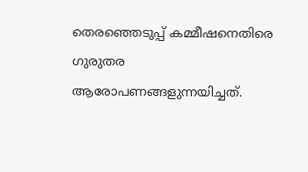തെരഞ്ഞെടുപ്പ് കമ്മീഷനെതിരെ ഗുരുതര ആരോപണങ്ങളുന്നയിച്ചത്.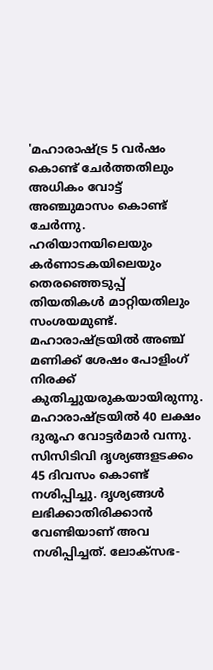'മഹാരാഷ്ട്ര 5 വര്‍ഷം കൊണ്ട് ചേര്‍ത്തതിലും അധികം വോട്ട് അഞ്ചുമാസം കൊണ്ട് ചേര്‍ന്നു. ഹരിയാനയിലെയും കര്‍ണാടകയിലെയും തെരഞ്ഞെടുപ്പ് തിയതികള്‍ മാറ്റിയതിലും സംശയമുണ്ട്. മഹാരാഷ്ട്രയില്‍ അഞ്ച് മണിക്ക് ശേഷം പോളിംഗ് നിരക്ക് കുതിച്ചുയരുകയായിരുന്നു. മഹാരാഷ്ട്രയില്‍ 40 ലക്ഷം ദുരൂഹ വോട്ടര്‍മാര്‍ വന്നു. സിസിടിവി ദൃശ്യങ്ങളടക്കം 45 ദിവസം കൊണ്ട് നശിപ്പിച്ചു. ദൃശ്യങ്ങള്‍ ലഭിക്കാതിരിക്കാന്‍ വേണ്ടിയാണ് അവ നശിപ്പിച്ചത്. ലോക്‌സഭ-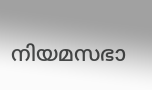നിയമസഭാ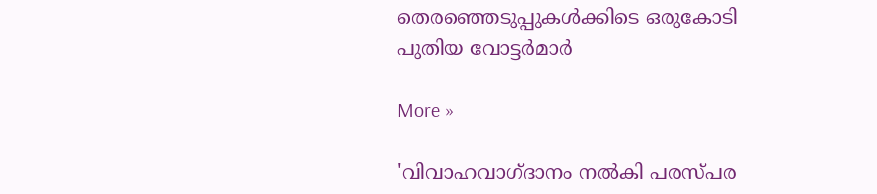തെരഞ്ഞെടുപ്പുകള്‍ക്കിടെ ഒരുകോടി പുതിയ വോട്ടര്‍മാര്‍

More »

'വിവാഹവാഗ്ദാനം നല്‍കി പരസ്പര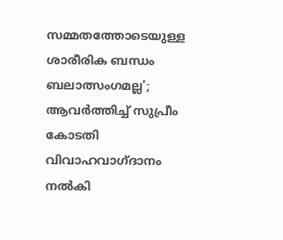സമ്മതത്തോടെയുള്ള ശാരീരിക ബന്ധം ബലാത്സംഗമല്ല'; ആവര്‍ത്തിച്ച് സുപ്രീം കോടതി
വിവാഹവാഗ്ദാനം നല്‍കി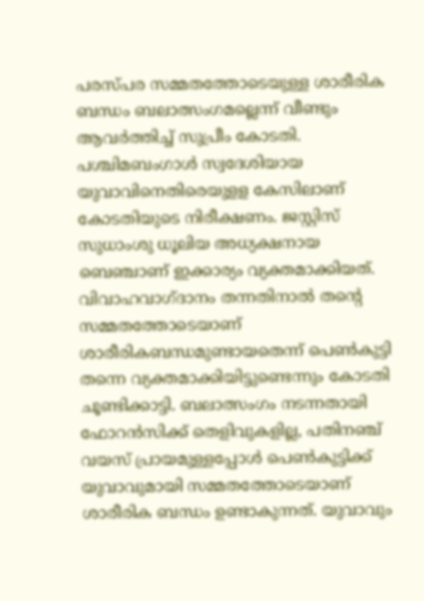പരസ്പര സമ്മതത്തോടെയുള്ള ശാരീരിക ബന്ധം ബലാത്സംഗമല്ലെന്ന് വീണ്ടും ആവര്‍ത്തിച്ച് സുപ്രീം കോടതി. പശ്ചിമബംഗാള്‍ സ്വദേശിയായ യുവാവിനെതിരെയുളള കേസിലാണ് കോടതിയുടെ നിരീക്ഷണം. ജസ്റ്റിസ് സുധാംശു ധൂലിയ അധ്യക്ഷനായ ബെഞ്ചാണ് ഇക്കാര്യം വ്യക്തമാക്കിയത്. വിവാഹവാഗ്ദാനം തന്നതിനാല്‍ തന്റെ സമ്മതത്തോടെയാണ് ശാരീരികബന്ധമുണ്ടായതെന്ന് പെണ്‍കുട്ടി തന്നെ വ്യക്തമാക്കിയിട്ടുണ്ടെന്നും കോടതി ചൂണ്ടിക്കാട്ടി. ബലാത്സംഗം നടന്നതായി ഫോറന്‍സിക്ക് തെളിവുകളില്ല, പതിനഞ്ച് വയസ് പ്രായമുള്ളപ്പോള്‍ പെണ്‍കുട്ടിക്ക് യുവാവുമായി സമ്മതത്തോടെയാണ് ശാരീരിക ബന്ധം ഉണ്ടാകുന്നത്. യുവാവും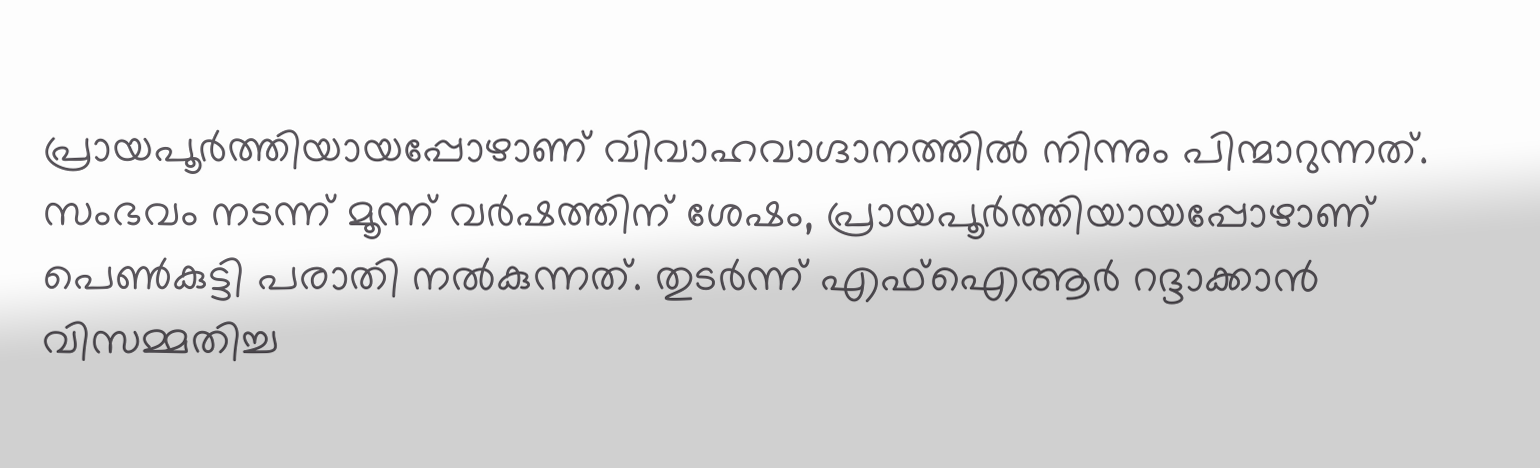പ്രായപൂര്‍ത്തിയായപ്പോഴാണ് വിവാഹവാഗ്ദാനത്തില്‍ നിന്നും പിന്മാറുന്നത്. സംഭവം നടന്ന് മൂന്ന് വര്‍ഷത്തിന് ശേഷം, പ്രായപൂര്‍ത്തിയായപ്പോഴാണ് പെണ്‍കുട്ടി പരാതി നല്‍കുന്നത്. തുടര്‍ന്ന് എഫ്ഐആര്‍ റദ്ദാക്കാന്‍ വിസമ്മതിച്ച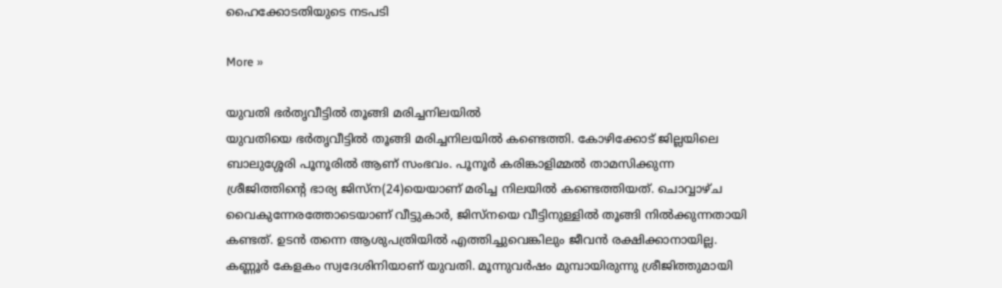ഹൈക്കോടതിയുടെ നടപടി

More »

യുവതി ഭര്‍തൃവീട്ടില്‍ തൂങ്ങി മരിച്ചനിലയില്‍
യുവതിയെ ഭര്‍തൃവീട്ടില്‍ തൂങ്ങി മരിച്ചനിലയില്‍ കണ്ടെത്തി. കോഴിക്കോട് ജില്ലയിലെ ബാലുശ്ശേരി പൂനൂരില്‍ ആണ് സംഭവം. പൂനൂര്‍ കരിങ്കാളിമ്മല്‍ താമസിക്കുന്ന ശ്രീജിത്തിന്റെ ഭാര്യ ജിസ്ന(24)യെയാണ് മരിച്ച നിലയില്‍ കണ്ടെത്തിയത്. ചൊവ്വാഴ്ച വൈകുന്നേരത്തോടെയാണ് വീട്ടുകാര്‍, ജിസ്നയെ വീട്ടിനുള്ളില്‍ തൂങ്ങി നില്‍ക്കുന്നതായി കണ്ടത്. ഉടന്‍ തന്നെ ആശുപത്രിയില്‍ എത്തിച്ചുവെങ്കിലും ജീവന്‍ രക്ഷിക്കാനായില്ല. കണ്ണൂര്‍ കേളകം സ്വദേശിനിയാണ് യുവതി. മൂന്നുവര്‍ഷം മുമ്പായിരുന്നു ശ്രീജിത്തുമായി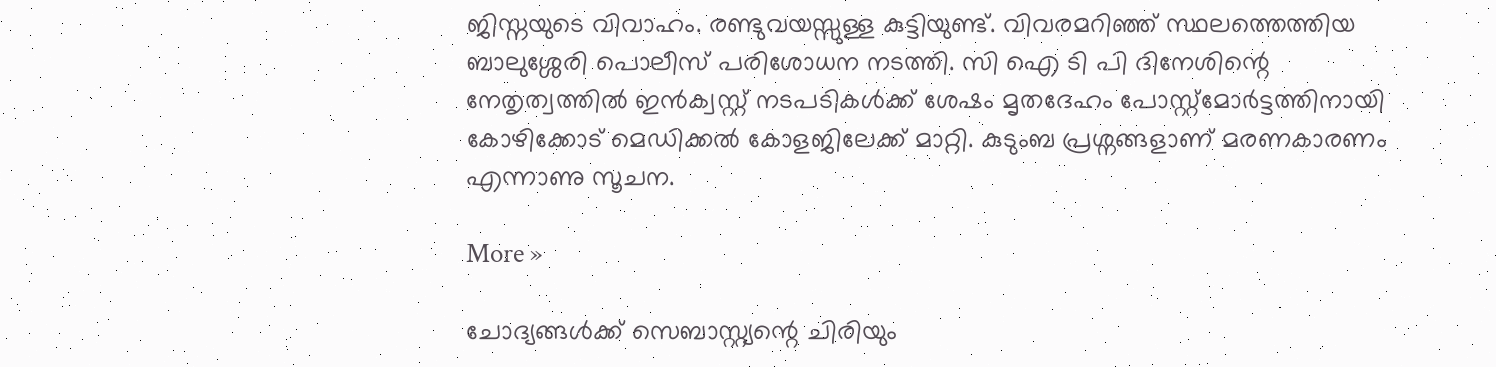ജിസ്നയുടെ വിവാഹം. രണ്ടുവയസ്സുള്ള കുട്ടിയുണ്ട്. വിവരമറിഞ്ഞ് സ്ഥലത്തെത്തിയ ബാലുശ്ശേരി പൊലീസ് പരിശോധന നടത്തി. സി ഐ ടി പി ദിനേശിന്റെ നേതൃത്വത്തില്‍ ഇന്‍ക്വസ്റ്റ് നടപടികള്‍ക്ക് ശേഷം മൃതദേഹം പോസ്റ്റ്മോര്‍ട്ടത്തിനായി കോഴിക്കോട് മെഡിക്കല്‍ കോളജിലേക്ക് മാറ്റി. കുടുംബ പ്രശ്നങ്ങളാണ് മരണകാരണം എന്നാണു സൂചന.

More »

ചോദ്യങ്ങള്‍ക്ക് സെബാസ്റ്റ്യന്റെ ചിരിയും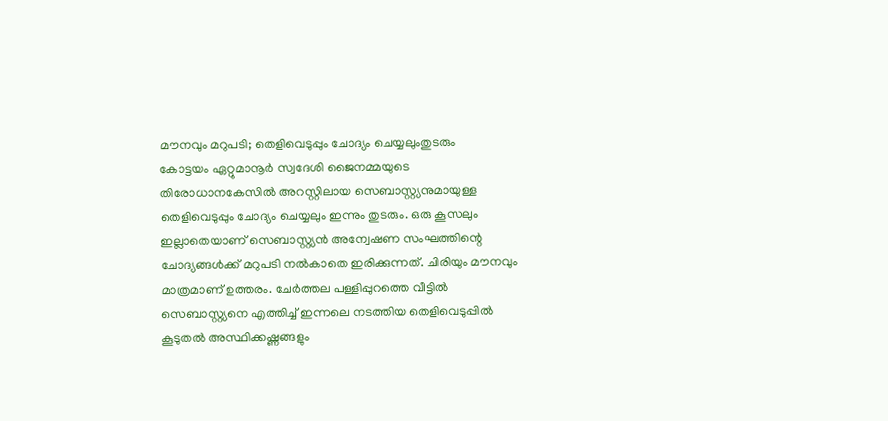മൗനവും മറുപടി; തെളിവെടുപ്പും ചോദ്യം ചെയ്യലുംതുടരും
കോട്ടയം ഏറ്റുമാനൂര്‍ സ്വദേശി ജൈനമ്മയുടെ തിരോധാനകേസില്‍ അറസ്റ്റിലായ സെബാസ്റ്റ്യനുമായുള്ള തെളിവെടുപ്പും ചോദ്യം ചെയ്യലും ഇന്നും തുടരും. ഒരു കൂസലും ഇല്ലാതെയാണ് സെബാസ്റ്റ്യന്‍ അന്വേഷണ സംഘത്തിന്റെ ചോദ്യങ്ങള്‍ക്ക് മറുപടി നല്‍കാതെ ഇരിക്കുന്നത്. ചിരിയും മൗനവും മാത്രമാണ് ഉത്തരം. ചേര്‍ത്തല പള്ളിപ്പുറത്തെ വീട്ടില്‍ സെബാസ്റ്റ്യനെ എത്തിച്ച് ഇന്നലെ നടത്തിയ തെളിവെടുപ്പില്‍ കൂടുതല്‍ അസ്ഥിക്കഷ്ണങ്ങളും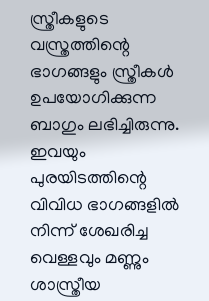സ്ത്രീകളുടെ വസ്ത്രത്തിന്റെ ഭാഗങ്ങളും സ്ത്രീകള്‍ ഉപയോഗിക്കുന്ന ബാഗും ലഭിച്ചിരുന്നു. ഇവയും പുരയിടത്തിന്റെ വിവിധ ഭാഗങ്ങളില്‍ നിന്ന് ശേഖരിച്ച വെള്ളവും മണ്ണും ശാസ്ത്രീയ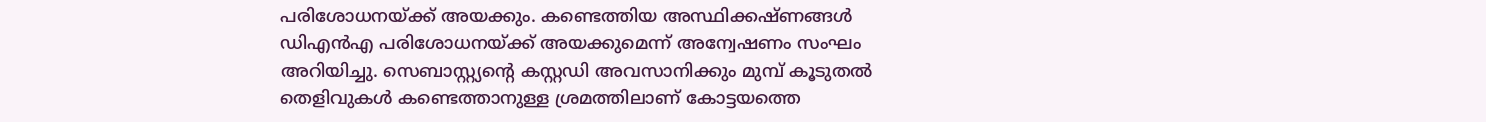പരിശോധനയ്ക്ക് അയക്കും. കണ്ടെത്തിയ അസ്ഥിക്കഷ്ണങ്ങള്‍ ഡിഎന്‍എ പരിശോധനയ്ക്ക് അയക്കുമെന്ന് അന്വേഷണം സംഘം അറിയിച്ചു. സെബാസ്റ്റ്യന്റെ കസ്റ്റഡി അവസാനിക്കും മുമ്പ് കൂടുതല്‍ തെളിവുകള്‍ കണ്ടെത്താനുള്ള ശ്രമത്തിലാണ് കോട്ടയത്തെ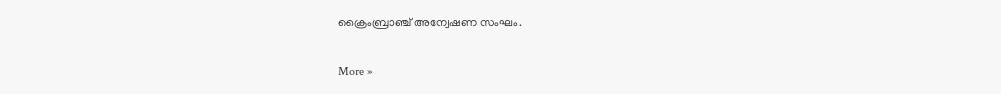ക്രൈംബ്രാഞ്ച് അന്വേഷണ സംഘം.

More »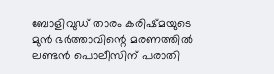ബോളിവുഡ് താരം കരിഷ്മയുടെ മുന്‍ ഭര്‍ത്താവിന്റെ മരണത്തില്‍ ലണ്ടന്‍ പൊലീസിന് പരാതി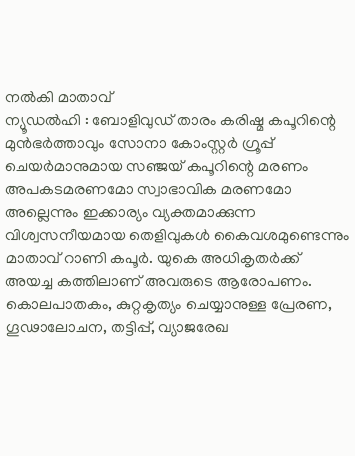നല്‍കി മാതാവ്
ന്യൂഡല്‍ഹി : ബോളിവുഡ് താരം കരിഷ്മ കപൂറിന്റെ മുന്‍ഭര്‍ത്താവും സോനാ കോംസ്റ്റര്‍ ഗ്രൂപ്പ് ചെയര്‍മാനുമായ സഞ്ജയ് കപൂറിന്റെ മരണം അപകടമരണമോ സ്വാഭാവിക മരണമോ അല്ലെന്നും ഇക്കാര്യം വ്യക്തമാക്കുന്ന വിശ്വസനീയമായ തെളിവുകള്‍ കൈവശമുണ്ടെന്നും മാതാവ് റാണി കപൂര്‍. യുകെ അധികൃതര്‍ക്ക് അയച്ച കത്തിലാണ് അവരുടെ ആരോപണം. കൊലപാതകം, കുറ്റകൃത്യം ചെയ്യാനുള്ള പ്രേരണ, ഗൂഢാലോചന, തട്ടിപ്പ്, വ്യാജരേഖ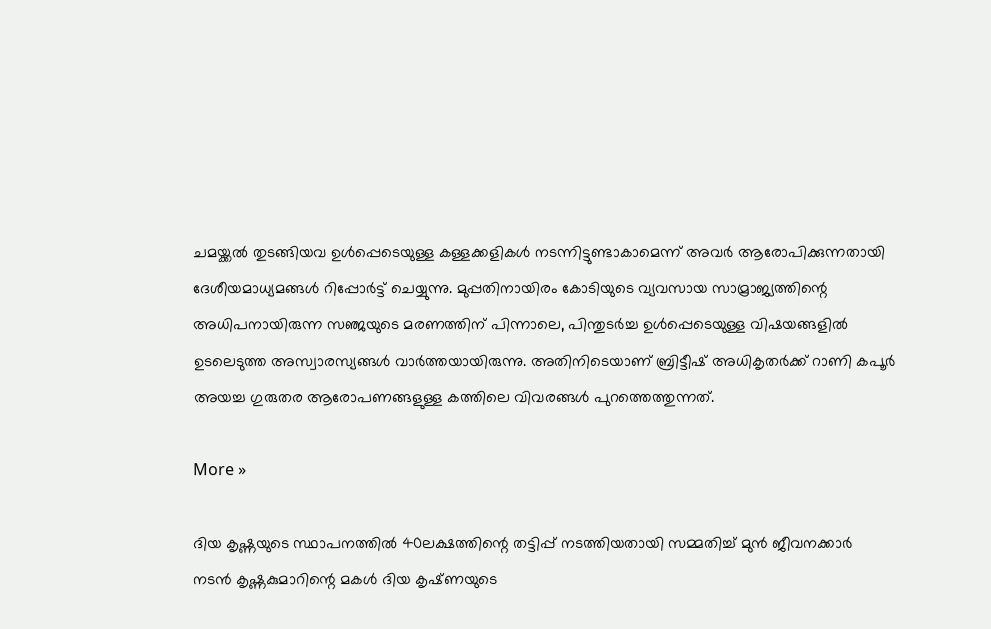ചമയ്ക്കല്‍ തുടങ്ങിയവ ഉള്‍പ്പെടെയുള്ള കള്ളക്കളികള്‍ നടന്നിട്ടുണ്ടാകാമെന്ന് അവര്‍ ആരോപിക്കുന്നതായി ദേശീയമാധ്യമങ്ങള്‍ റിപ്പോര്‍ട്ട് ചെയ്യുന്നു. മുപ്പതിനായിരം കോടിയുടെ വ്യവസായ സാമ്രാജ്യത്തിന്റെ അധിപനായിരുന്ന സഞ്ജയുടെ മരണത്തിന് പിന്നാലെ, പിന്തുടര്‍ച്ച ഉള്‍പ്പെടെയുള്ള വിഷയങ്ങളില്‍ ഉടലെടുത്ത അസ്വാരസ്യങ്ങള്‍ വാര്‍ത്തയായിരുന്നു. അതിനിടെയാണ് ബ്രിട്ടീഷ് അധികൃതര്‍ക്ക് റാണി കപൂര്‍ അയച്ച ഗുരുതര ആരോപണങ്ങളുള്ള കത്തിലെ വിവരങ്ങള്‍ പുറത്തെത്തുന്നത്.

More »

ദിയ കൃഷ്ണയുടെ സ്ഥാപനത്തില്‍ 40ലക്ഷത്തിന്റെ തട്ടിപ്പ് നടത്തിയതായി സമ്മതിച്ച് മുന്‍ ജീവനക്കാര്‍
നടന്‍ കൃഷ്ണകുമാറിന്റെ മകള്‍ ദിയ കൃഷ്‌ണയുടെ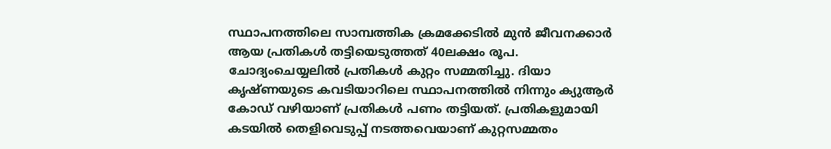സ്ഥാപനത്തിലെ സാമ്പത്തിക ക്രമക്കേടില്‍ മുന്‍ ജീവനക്കാര്‍ ആയ പ്രതികള്‍ തട്ടിയെടുത്തത് 40ലക്ഷം രൂപ. ചോദ്യംചെയ്യലില്‍ പ്രതികള്‍ കുറ്റം സമ്മതിച്ചു. ദിയാ കൃഷ്ണ‌യുടെ കവടിയാറിലെ സ്ഥാപനത്തില്‍ നിന്നും ക്യുആര്‍ കോഡ് വഴിയാണ് പ്രതികള്‍ പണം തട്ടിയത്. പ്രതികളുമായി കടയില്‍ തെളിവെടുപ്പ് നടത്തവെയാണ് കുറ്റസമ്മതം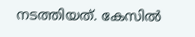നടത്തിയത്. കേസില്‍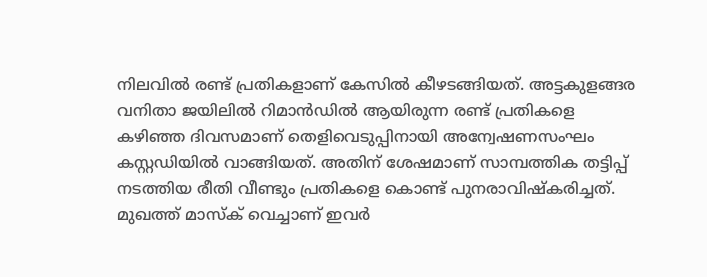നിലവില്‍ രണ്ട് പ്രതികളാണ് കേസില്‍ കീഴടങ്ങിയത്. അട്ടകുളങ്ങര വനിതാ ജയിലില്‍ റിമാന്‍ഡില്‍ ആയിരുന്ന രണ്ട് പ്രതികളെ കഴിഞ്ഞ ദിവസമാണ് തെളിവെടുപ്പിനായി അന്വേഷണസംഘം കസ്റ്റഡിയില്‍ വാങ്ങിയത്. അതിന് ശേഷമാണ് സാമ്പത്തിക തട്ടിപ്പ് നടത്തിയ രീതി വീണ്ടും പ്രതികളെ കൊണ്ട് പുനരാവിഷ്കരിച്ചത്. മുഖത്ത് മാസ്ക് വെച്ചാണ് ഇവര്‍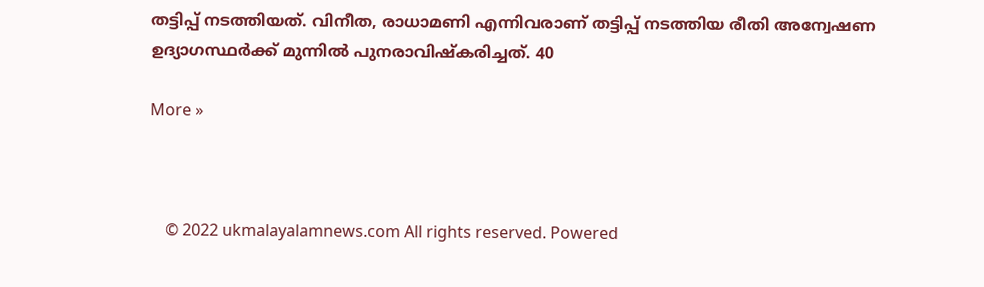തട്ടിപ്പ് നടത്തിയത്. വിനീത, രാധാമണി എന്നിവരാണ് തട്ടിപ്പ് നടത്തിയ രീതി അന്വേഷണ ഉദ്യാഗസ്ഥര്‍ക്ക് മുന്നില്‍ പുനരാവിഷ്‌കരിച്ചത്. 40

More »



    © 2022 ukmalayalamnews.com All rights reserved. Powered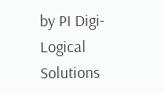by PI Digi-Logical Solutions